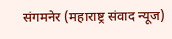संगमनेर (महाराष्ट्र संवाद न्यूज)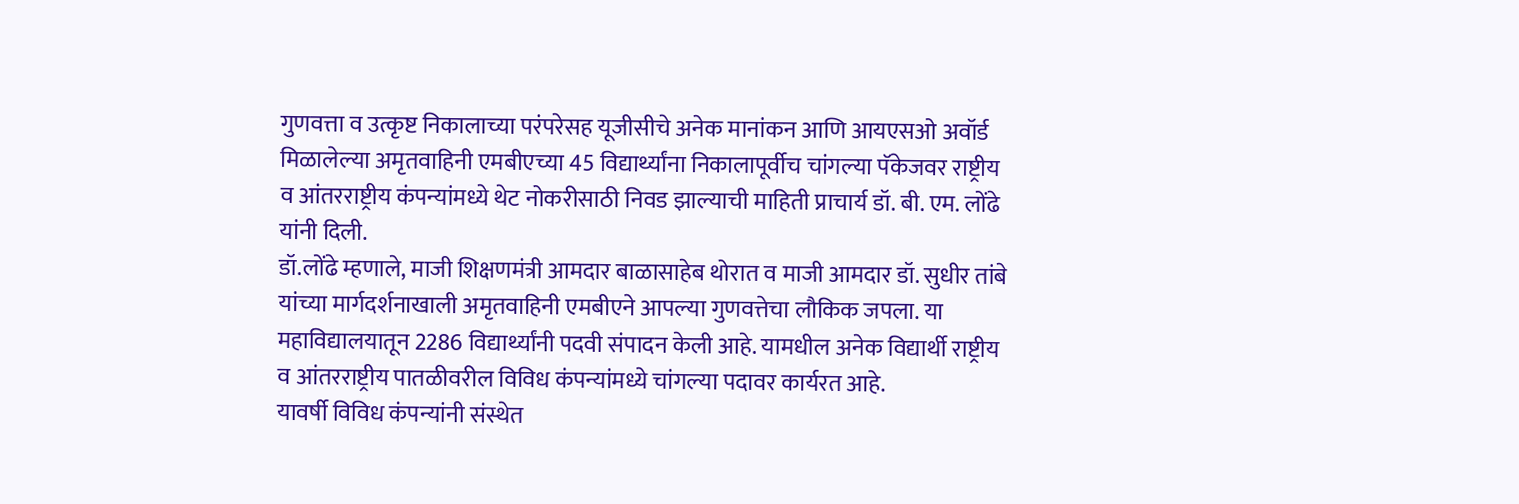गुणवत्ता व उत्कृष्ट निकालाच्या परंपरेसह यूजीसीचे अनेक मानांकन आणि आयएसओ अवॉर्ड मिळालेल्या अमृतवाहिनी एमबीएच्या 45 विद्यार्थ्यांना निकालापूर्वीच चांगल्या पॅकेजवर राष्ट्रीय व आंतरराष्ट्रीय कंपन्यांमध्ये थेट नोकरीसाठी निवड झाल्याची माहिती प्राचार्य डॉ. बी. एम. लोंढे यांनी दिली.
डॉ.लोंढे म्हणाले, माजी शिक्षणमंत्री आमदार बाळासाहेब थोरात व माजी आमदार डॉ. सुधीर तांबे यांच्या मार्गदर्शनाखाली अमृतवाहिनी एमबीएने आपल्या गुणवत्तेचा लौकिक जपला. या महाविद्यालयातून 2286 विद्यार्थ्यांनी पदवी संपादन केली आहे. यामधील अनेक विद्यार्थी राष्ट्रीय व आंतरराष्ट्रीय पातळीवरील विविध कंपन्यांमध्ये चांगल्या पदावर कार्यरत आहे.
यावर्षी विविध कंपन्यांनी संस्थेत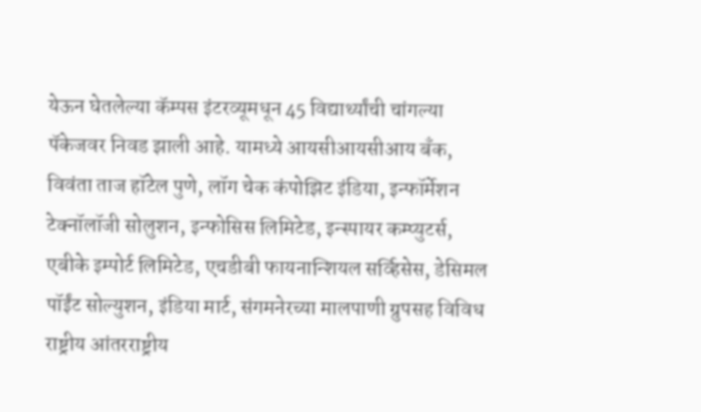येऊन घेतलेल्या कॅम्पस इंटरव्यूमधून 45 विद्यार्थ्यांची चांगल्या पॅकेजवर निवड झाली आहे. यामध्ये आयसीआयसीआय बँक, विवंता ताज हॉटेल पुणे, लॉग चेक कंपोझिट इंडिया, इन्फॉर्मेशन टेक्नॉलॉजी सोलुशन, इन्फोसिस लिमिटेड, इन्स्पायर कम्प्युटर्स, एबीके इम्पोर्ट लिमिटेड, एचडीबी फायनान्शियल सर्व्हिसेस, डेसिमल पॉईंट सोल्युशन, इंडिया मार्ट, संगमनेरच्या मालपाणी ग्रुपसह विविध राष्ट्रीय आंतरराष्ट्रीय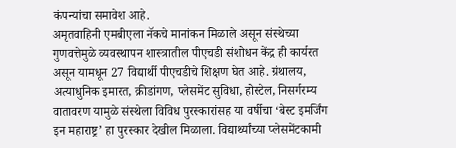कंपन्यांचा समावेश आहे.
अमृतवाहिनी एमबीएला नॅकचे मानांकन मिळाले असून संस्थेच्या गुणवत्तेमुळे व्यवस्थापन शास्त्रातील पीएचडी संशोधन केंद्र ही कार्यरत असून यामधून 27 विद्यार्थी पीएचडीचे शिक्षण घेत आहे. ग्रंथालय, अत्याधुनिक इमारत, क्रीडांगण, प्लेसमेंट सुविधा, होस्टेल, निसर्गरम्य वातावरण यामुळे संस्थेला विविध पुरस्कारांसह या वर्षीचा ‘बेस्ट इमर्जिंग इन महाराष्ट्र’ हा पुरस्कार देखील मिळाला. विद्यार्थ्यांच्या प्लेसमेंटकामी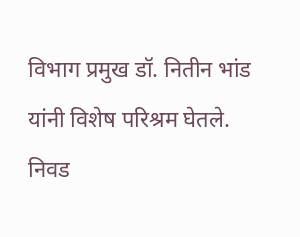विभाग प्रमुख डॉ. नितीन भांड यांनी विशेष परिश्रम घेतले.
निवड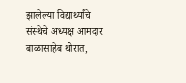झालेल्या विद्यार्थ्यांचे संस्थेचे अध्यक्ष आमदार बाळासाहेब थोरात,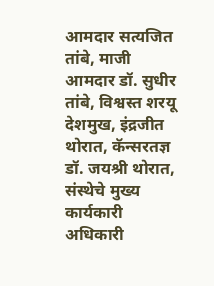आमदार सत्यजित तांबे, माजी आमदार डॉ. सुधीर तांबे, विश्वस्त शरयू देशमुख, इंद्रजीत थोरात, कॅन्सरतज्ञ डॉ. जयश्री थोरात, संस्थेचे मुख्य कार्यकारी अधिकारी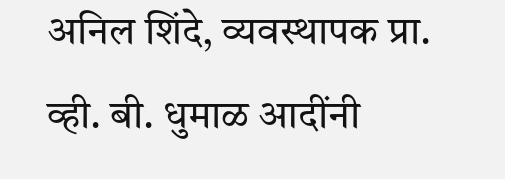अनिल शिंदे, व्यवस्थापक प्रा. व्ही. बी. धुमाळ आदींनी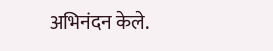अभिनंदन केले.